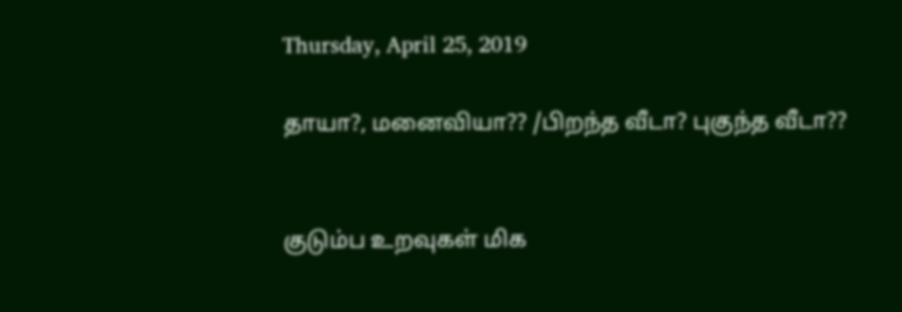Thursday, April 25, 2019

தாயா?, மனைவியா?? /பிறந்த வீடா? புகுந்த வீடா??


குடும்ப உறவுகள் மிக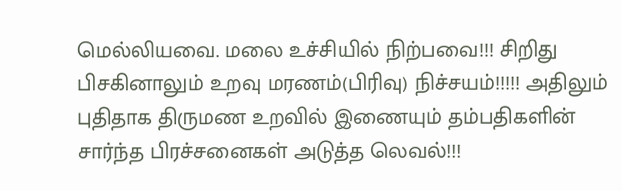மெல்லியவை. மலை உச்சியில் நிற்பவை!!! சிறிது பிசகினாலும் உறவு மரணம்(பிரிவு) நிச்சயம்!!!!! அதிலும் புதிதாக திருமண உறவில் இணையும் தம்பதிகளின் சார்ந்த பிரச்சனைகள் அடுத்த லெவல்!!!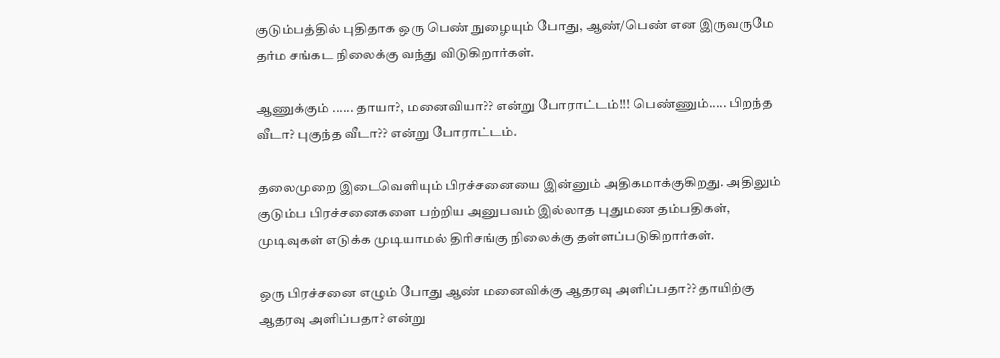குடும்பத்தில் புதிதாக ஒரு பெண் நுழையும் போது, ஆண்/பெண் என இருவருமே தர்ம சங்கட நிலைக்கு வந்து விடுகிறார்கள்.

ஆணுக்கும் ...... தாயா?, மனைவியா?? என்று போராட்டம்!!! பெண்ணும்..... பிறந்த வீடா? புகுந்த வீடா?? என்று போராட்டம்.

தலைமுறை இடைவெளியும் பிரச்சனையை இன்னும் அதிகமாக்குகிறது. அதிலும் குடும்ப பிரச்சனைகளை பற்றிய அனுபவம் இல்லாத புதுமண தம்பதிகள், முடிவுகள் எடுக்க முடியாமல் திரிசங்கு நிலைக்கு தள்ளப்படுகிறார்கள்.

ஒரு பிரச்சனை எழும் போது ஆண் மனைவிக்கு ஆதரவு அளிப்பதா?? தாயிற்கு ஆதரவு அளிப்பதா? என்று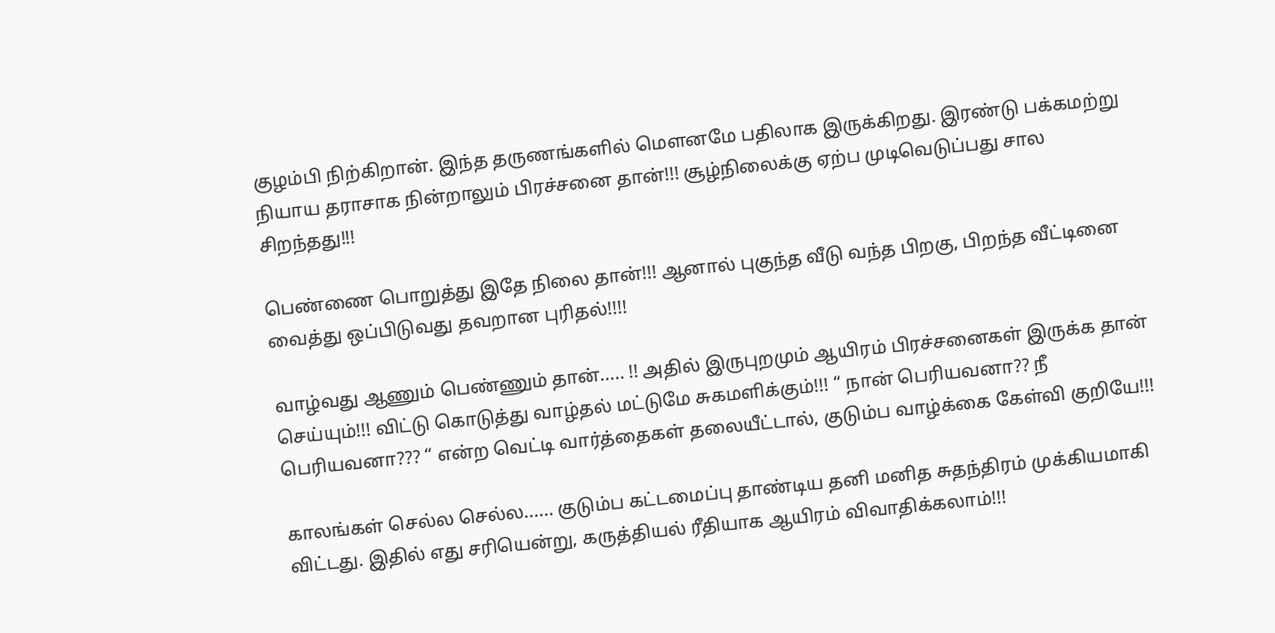குழம்பி நிற்கிறான். இந்த தருணங்களில் மெளனமே பதிலாக இருக்கிறது. இரண்டு பக்கமற்று நியாய தராசாக நின்றாலும் பிரச்சனை தான்!!! சூழ்நிலைக்கு ஏற்ப முடிவெடுப்பது சால சிறந்தது!!!

பெண்ணை பொறுத்து இதே நிலை தான்!!! ஆனால் புகுந்த வீடு வந்த பிறகு, பிறந்த வீட்டினை வைத்து ஒப்பிடுவது தவறான புரிதல்!!!!

வாழ்வது ஆணும் பெண்ணும் தான்..... !! அதில் இருபுறமும் ஆயிரம் பிரச்சனைகள் இருக்க தான் செய்யும்!!! விட்டு கொடுத்து வாழ்தல் மட்டுமே சுகமளிக்கும்!!! “ நான் பெரியவனா?? நீ பெரியவனா??? “ என்ற வெட்டி வார்த்தைகள் தலையீட்டால், குடும்ப வாழ்க்கை கேள்வி குறியே!!!

காலங்கள் செல்ல செல்ல...... குடும்ப கட்டமைப்பு தாண்டிய தனி மனித சுதந்திரம் முக்கியமாகி விட்டது. இதில் எது சரியென்று, கருத்தியல் ரீதியாக ஆயிரம் விவாதிக்கலாம்!!!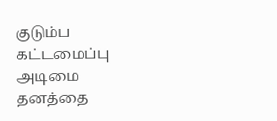குடும்ப கட்டமைப்பு அடிமை தனத்தை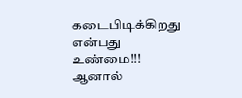கடைபிடிக்கிறது என்பது உண்மை!!! ஆனால்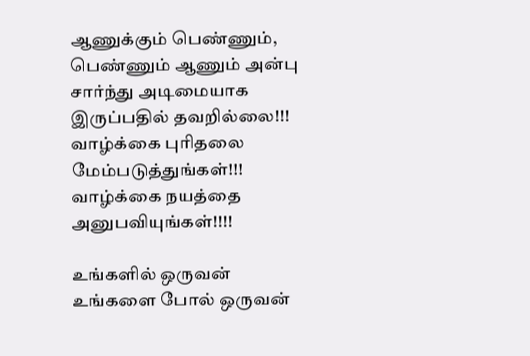ஆணுக்கும் பெண்ணும், பெண்ணும் ஆணும் அன்பு சார்ந்து அடிமையாக இருப்பதில் தவறில்லை!!! வாழ்க்கை புரிதலை மேம்படுத்துங்கள்!!! வாழ்க்கை நயத்தை அனுபவியுங்கள்!!!!

உங்களில் ஒருவன்
உங்களை போல் ஒருவன்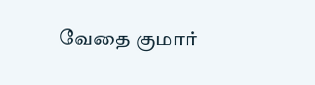வேதை குமார்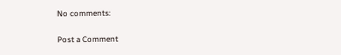No comments:

Post a Comment